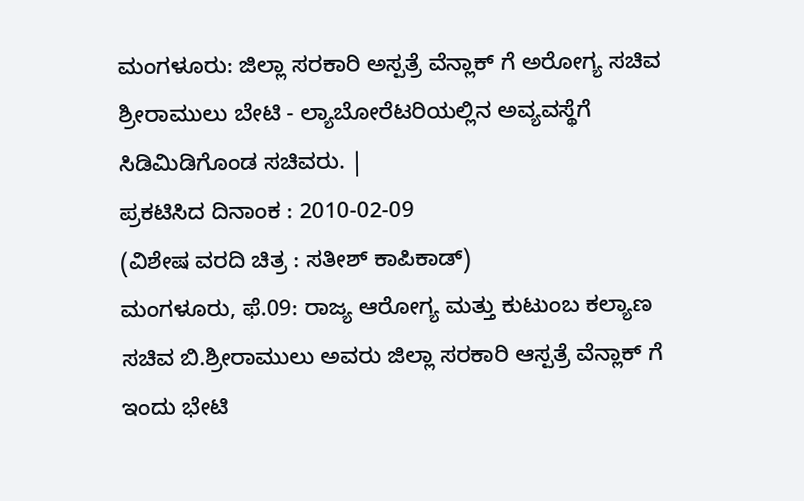ಮಂಗಳೂರು: ಜಿಲ್ಲಾ ಸರಕಾರಿ ಅಸ್ಪತ್ರೆ ವೆನ್ಲಾಕ್ ಗೆ ಅರೋಗ್ಯ ಸಚಿವ ಶ್ರೀರಾಮುಲು ಬೇಟಿ - ಲ್ಯಾಬೋರೆಟರಿಯಲ್ಲಿನ ಅವ್ಯವಸ್ಥೆಗೆ ಸಿಡಿಮಿಡಿಗೊಂಡ ಸಚಿವರು. |
ಪ್ರಕಟಿಸಿದ ದಿನಾಂಕ : 2010-02-09
(ವಿಶೇಷ ವರದಿ ಚಿತ್ರ : ಸತೀಶ್ ಕಾಪಿಕಾಡ್)
ಮಂಗಳೂರು, ಫೆ.09: ರಾಜ್ಯ ಆರೋಗ್ಯ ಮತ್ತು ಕುಟುಂಬ ಕಲ್ಯಾಣ ಸಚಿವ ಬಿ.ಶ್ರೀರಾಮುಲು ಅವರು ಜಿಲ್ಲಾ ಸರಕಾರಿ ಆಸ್ಪತ್ರೆ ವೆನ್ಲಾಕ್ ಗೆ ಇಂದು ಭೇಟಿ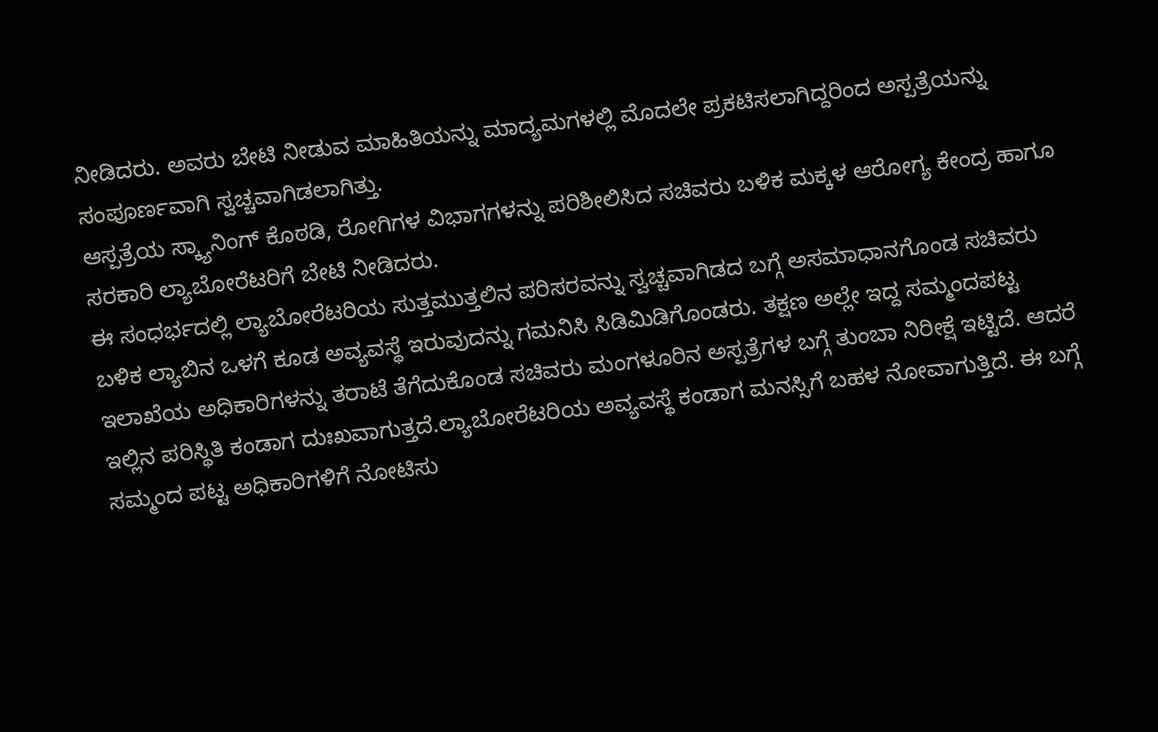ನೀಡಿದರು. ಅವರು ಬೇಟಿ ನೀಡುವ ಮಾಹಿತಿಯನ್ನು ಮಾದ್ಯಮಗಳಲ್ಲಿ ಮೊದಲೇ ಪ್ರಕಟಿಸಲಾಗಿದ್ದರಿಂದ ಅಸ್ಪತ್ರೆಯನ್ನು ಸಂಪೂರ್ಣವಾಗಿ ಸ್ವಚ್ಚವಾಗಿಡಲಾಗಿತ್ತು.
ಆಸ್ಪತ್ರೆಯ ಸ್ಕ್ಯಾನಿಂಗ್ ಕೊಠಡಿ, ರೋಗಿಗಳ ವಿಭಾಗಗಳನ್ನು ಪರಿಶೀಲಿಸಿದ ಸಚಿವರು ಬಳಿಕ ಮಕ್ಕಳ ಆರೋಗ್ಯ ಕೇಂದ್ರ ಹಾಗೂ ಸರಕಾರಿ ಲ್ಯಾಬೋರೆಟರಿಗೆ ಬೇಟಿ ನೀಡಿದರು.
ಈ ಸಂಧರ್ಭದಲ್ಲಿ ಲ್ಯಾಬೋರೆಟರಿಯ ಸುತ್ತಮುತ್ತಲಿನ ಪರಿಸರವನ್ನು ಸ್ವಚ್ಚವಾಗಿಡದ ಬಗ್ಗೆ ಅಸಮಾಧಾನಗೊಂಡ ಸಚಿವರು ಬಳಿಕ ಲ್ಯಾಬಿನ ಒಳಗೆ ಕೂಡ ಅವ್ಯವಸ್ಥೆ ಇರುವುದನ್ನು ಗಮನಿಸಿ ಸಿಡಿಮಿಡಿಗೊಂಡರು. ತಕ್ಷಣ ಅಲ್ಲೇ ಇದ್ದ ಸಮ್ಮಂದಪಟ್ಟ ಇಲಾಖೆಯ ಅಧಿಕಾರಿಗಳನ್ನು ತರಾಟೆ ತೆಗೆದುಕೊಂಡ ಸಚಿವರು ಮಂಗಳೂರಿನ ಅಸ್ಪತ್ರೆಗಳ ಬಗ್ಗೆ ತುಂಬಾ ನಿರೀಕ್ಷೆ ಇಟ್ಟಿದೆ. ಆದರೆ ಇಲ್ಲಿನ ಪರಿಸ್ಥಿತಿ ಕಂಡಾಗ ದುಃಖವಾಗುತ್ತದೆ.ಲ್ಯಾಬೋರೆಟರಿಯ ಅವ್ಯವಸ್ಥೆ ಕಂಡಾಗ ಮನಸ್ಸಿಗೆ ಬಹಳ ನೋವಾಗುತ್ತಿದೆ. ಈ ಬಗ್ಗೆ ಸಮ್ಮಂದ ಪಟ್ಟ ಅಧಿಕಾರಿಗಳಿಗೆ ನೋಟಿಸು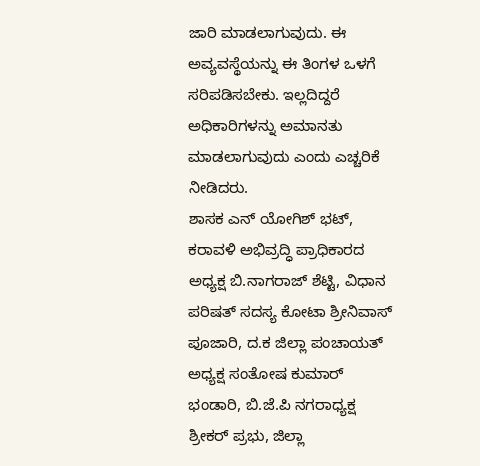ಜಾರಿ ಮಾಡಲಾಗುವುದು. ಈ ಅವ್ಯವಸ್ಥೆಯನ್ನು ಈ ತಿಂಗಳ ಒಳಗೆ ಸರಿಪಡಿಸಬೇಕು. ಇಲ್ಲದಿದ್ದರೆ ಅಧಿಕಾರಿಗಳನ್ನು ಅಮಾನತು ಮಾಡಲಾಗುವುದು ಎಂದು ಎಚ್ಚರಿಕೆ ನೀಡಿದರು.
ಶಾಸಕ ಎನ್ ಯೋಗಿಶ್ ಭಟ್, ಕರಾವಳಿ ಅಭಿವ್ರದ್ಧಿ ಪ್ರಾಧಿಕಾರದ ಅಧ್ಯಕ್ಷ ಬಿ.ನಾಗರಾಜ್ ಶೆಟ್ಟಿ, ವಿಧಾನ ಪರಿಷತ್ ಸದಸ್ಯ ಕೋಟಾ ಶ್ರೀನಿವಾಸ್ ಪೂಜಾರಿ, ದ.ಕ ಜಿಲ್ಲಾ ಪಂಚಾಯತ್ ಅಧ್ಯಕ್ಷ ಸಂತೋಷ ಕುಮಾರ್ ಭಂಡಾರಿ, ಬಿ.ಜೆ.ಪಿ ನಗರಾಧ್ಯಕ್ಷ ಶ್ರೀಕರ್ ಪ್ರಭು, ಜಿಲ್ಲಾ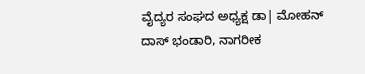ವೈದ್ಯರ ಸಂಘದ ಅಧ್ಯಕ್ಷ ಡಾ| ಮೋಹನ್ ದಾಸ್ ಭಂಡಾರಿ, ನಾಗರೀಕ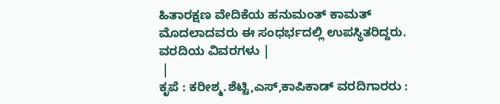ಹಿತಾರಕ್ಷಣ ವೇದಿಕೆಯ ಹನುಮಂತ್ ಕಾಮತ್ ಮೊದಲಾದವರು ಈ ಸಂಧರ್ಭದಲ್ಲಿ ಉಪಸ್ಥಿತರಿದ್ದರು.
ವರದಿಯ ವಿವರಗಳು |
 |
ಕೃಪೆ : ಕರೀಶ್ಮ.ಶೆಟ್ಟಿ,ಎಸ್,ಕಾಪಿಕಾಡ್ ವರದಿಗಾರರು :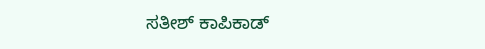ಸತೀಶ್ ಕಾಪಿಕಾಡ್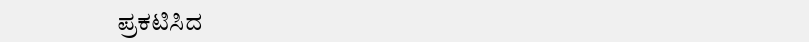ಪ್ರಕಟಿಸಿದ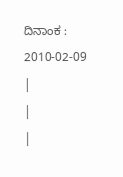ದಿನಾಂಕ : 2010-02-09
|
|
|